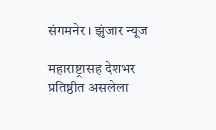संगमनेर । झुंजार न्यूज

महाराष्ट्रासह देशभर प्रतिष्ठीत असलेला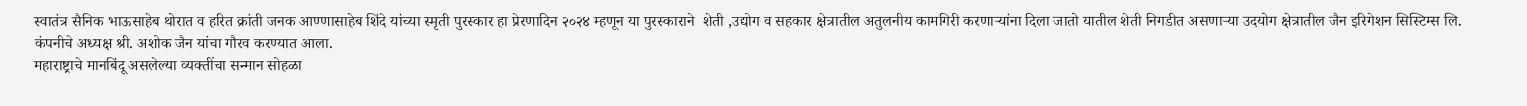स्वातंत्र सैनिक भाऊसाहेब थोरात व हरित क्रांती जनक आण्णासाहेब शिंदे यांच्या स्मृती पुरस्कार हा प्रेरणादिन २०२४ म्हणून या पुरस्काराने  शेती ,उद्योग व सहकार क्षेत्रातील अतुलनीय कामगिरी करणाऱ्यांना दिला जातो यातील शेती निगडीत असणार्‍या उदयोग क्षेत्रातील जैन इरिगेशन सिस्टिम्स लि. कंपनीचे अध्यक्ष श्री. अशोक जैन यांचा गौरव करण्यात आला.
महाराष्ट्राचे मानबिंदू असलेल्या व्यक्तींचा सन्मान सोहळा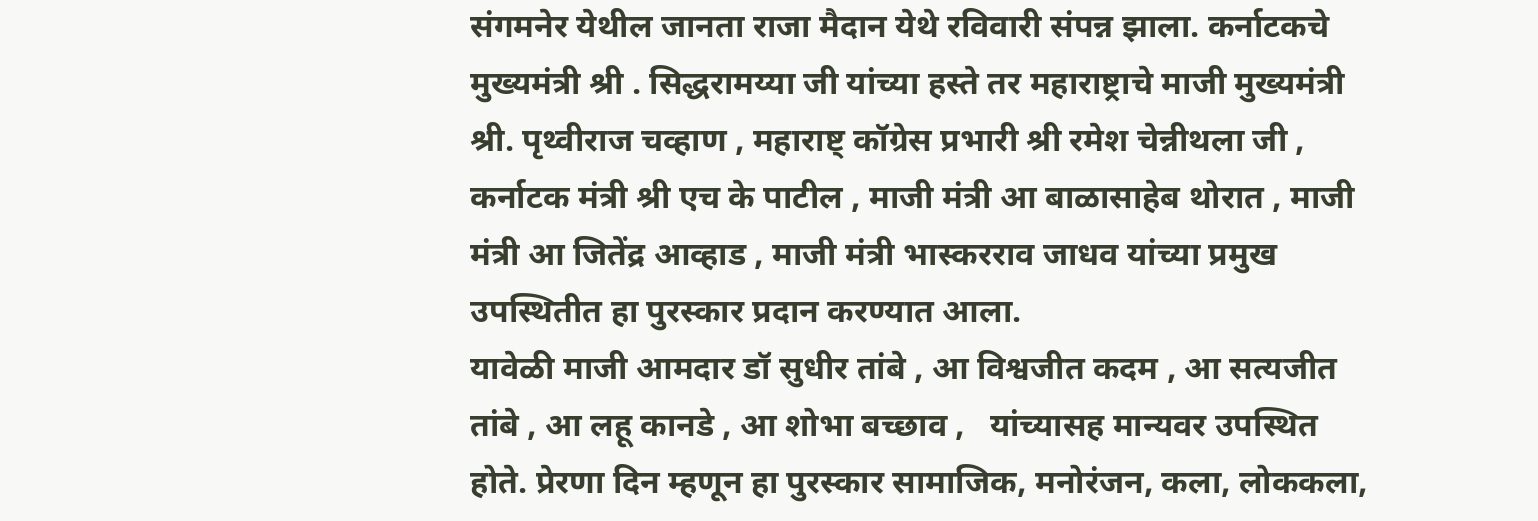संगमनेर येथील जानता राजा मैदान येथे रविवारी संपन्न झाला. कर्नाटकचे मुख्यमंत्री श्री . सिद्धरामय्या जी यांच्या हस्ते तर महाराष्ट्राचे माजी मुख्यमंत्री श्री. पृथ्वीराज चव्हाण , महाराष्ट् कॉग्रेस प्रभारी श्री रमेश चेन्नीथला जी , कर्नाटक मंत्री श्री एच के पाटील , माजी मंत्री आ बाळासाहेब थोरात , माजी मंत्री आ जितेंद्र आव्हाड , माजी मंत्री भास्करराव जाधव यांच्या प्रमुख उपस्थितीत हा पुरस्कार प्रदान करण्यात आला.
यावेळी माजी आमदार डॉ सुधीर तांबे , आ विश्वजीत कदम , आ सत्यजीत तांबे , आ लहू कानडे , आ शोभा बच्छाव ,   यांच्यासह मान्यवर उपस्थित होते. प्रेरणा दिन म्हणून हा पुरस्कार सामाजिक, मनोरंजन, कला, लोककला,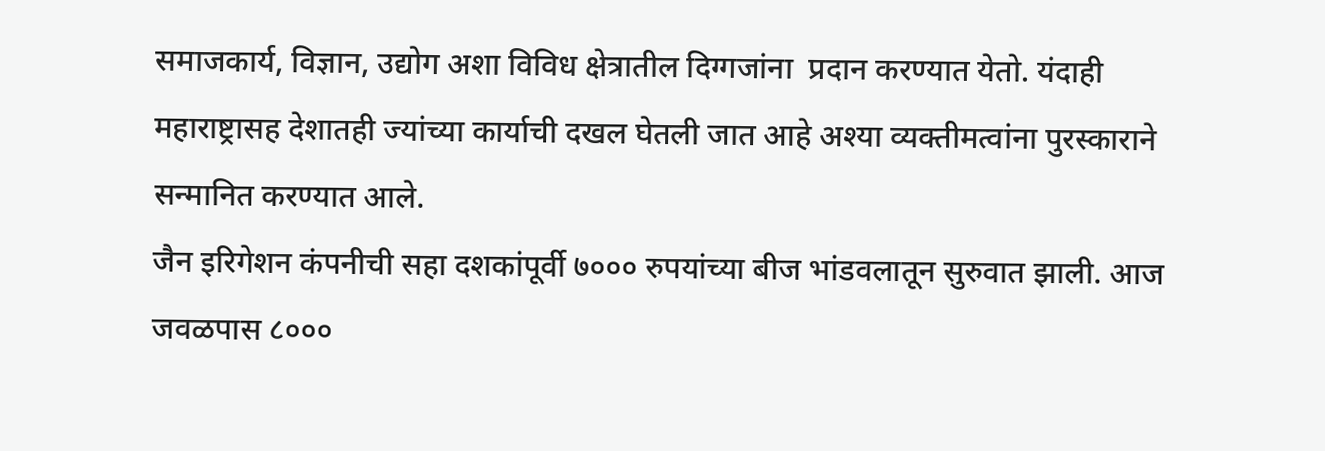समाजकार्य, विज्ञान, उद्योग अशा विविध क्षेत्रातील दिग्गजांना  प्रदान करण्यात येतो. यंदाही महाराष्ट्रासह देशातही ज्यांच्या कार्याची दखल घेतली जात आहे अश्या व्यक्तीमत्वांना पुरस्काराने सन्मानित करण्यात आले.
जैन इरिगेशन कंपनीची सहा दशकांपूर्वी ७००० रुपयांच्या बीज भांडवलातून सुरुवात झाली. आज जवळपास ८०००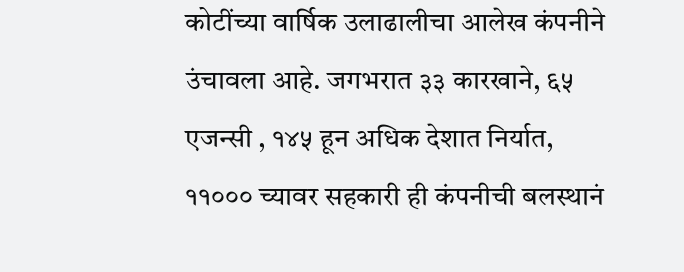कोटींच्या वार्षिक उलाढालीचा आलेख कंपनीने उंचावला आहे. जगभरात ३३ कारखाने, ६५ एजन्सी , १४५ हून अधिक देशात निर्यात, ११००० च्यावर सहकारी ही कंपनीची बलस्थानं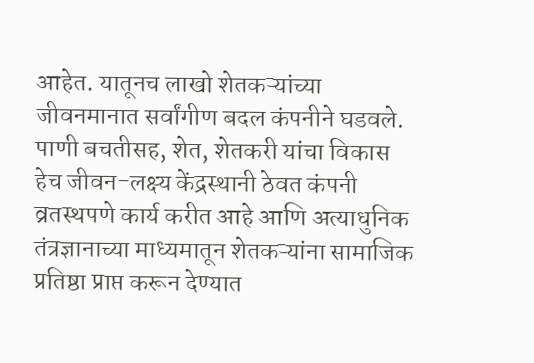आहेत. यातूनच लाखो शेतकऱ्यांच्या जीवनमानात सर्वांगीण बदल कंपनीने घडवले. पाणी बचतीसह, शेत, शेतकरी यांचा विकास हेच जीवन-लक्ष्य केंद्रस्थानी ठेवत कंपनी व्रतस्थपणे कार्य करीत आहे आणि अत्याधुनिक तंत्रज्ञानाच्या माध्यमातून शेतकऱ्यांना सामाजिक प्रतिष्ठा प्राप्त करून देण्यात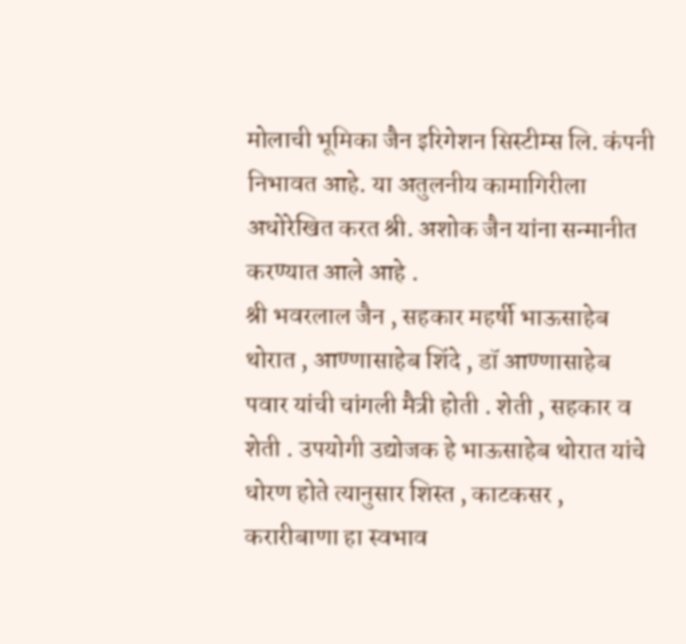मोलाची भूमिका जैन इरिगेशन सिस्टीम्स लि. कंपनी निभावत आहे. या अतुलनीय कामागिरीला अधोरेखित करत श्री. अशोक जैन यांना सन्मानीत करण्यात आले आहे .
श्री भवरलाल जैन , सहकार महर्षी भाऊसाहेब थोरात , आण्णासाहेब शिंदे , डॉ आण्णासाहेब पवार यांची चांगली मैत्री होती . शेती , सहकार व शेती . उपयोगी उद्योजक हे भाऊसाहेब थोरात यांचे धोरण होते त्यानुसार शिस्त , काटकसर , करारीबाणा हा स्वभाव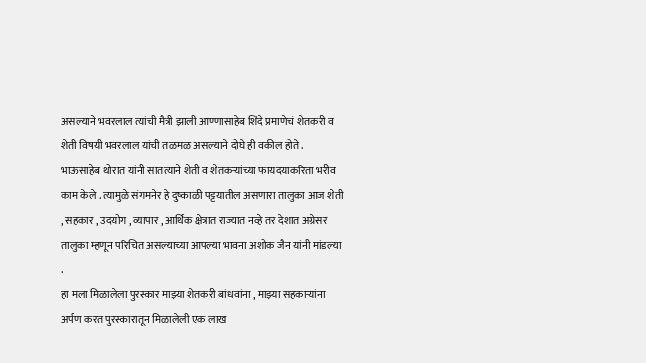असल्याने भवरलाल त्यांची मैत्री झाली आण्णासाहेब शिंदे प्रमाणेचं शेतकरी व शेती विषयी भवरलाल यांची तळमळ असल्याने दोघे ही वकील होते . भाऊसाहेब थोरात यांनी सातत्याने शेती व शेतकऱ्यांच्या फायदयाकरिता भरीव काम केले . त्यामुळे संगमनेर हे दुष्काळी पट्टयातील असणारा तालुका आज शेती , सहकार , उदयोग , व्यापार , आर्थिक क्षेत्रात राज्यात नव्हे तर देशात अग्रेसर तालुका म्हणून परिचित असल्याच्या आपल्या भावना अशोक जैन यांनी मांडल्या .
हा मला मिळालेला पुरस्कार माझ्या शेतकरी बांधवांना , माझ्या सहकाऱ्यांना अर्पण करत पुरस्कारातून मिळालेली एक लाख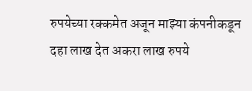रुपयेच्या रक्कमेत अजून माझ्या कंपनीकडून दहा लाख देत अकरा लाख रुपये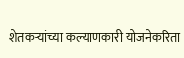शेतकर्‍यांच्या कल्याणकारी योजनेकरिता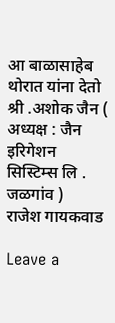आ बाळासाहेब थोरात यांना देतो
श्री .अशोक जैन ( अध्यक्ष : जैन इरिगेशन सिस्टिम्स लि . जळगांव )
राजेश गायकवाड

Leave a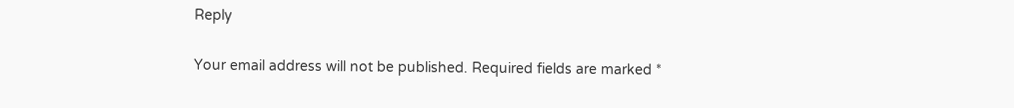Reply

Your email address will not be published. Required fields are marked *